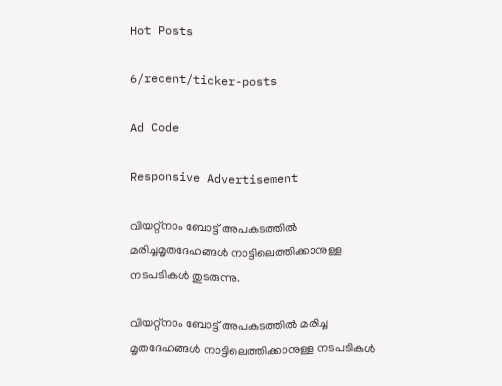Hot Posts

6/recent/ticker-posts

Ad Code

Responsive Advertisement

വിയറ്റ്‌നാം ബോട്ട് അപകടത്തില്‍ മരിച്ചമൃതദേഹങ്ങൾ നാട്ടിലെത്തിക്കാനുള്ള നടപടികള്‍ തുടരുന്നു.

വിയറ്റ്‌നാം ബോട്ട് അപകടത്തില്‍ മരിച്ച
മൃതദേഹങ്ങൾ നാട്ടിലെത്തിക്കാനുള്ള നടപടികള്‍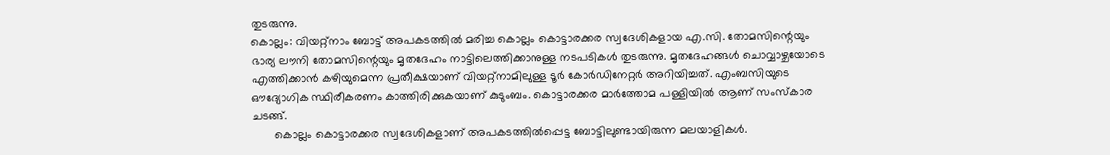തുടരുന്നു.
കൊല്ലം: വിയറ്റ്‌നാം ബോട്ട് അപകടത്തില്‍ മരിച്ച കൊല്ലം കൊട്ടാരക്കര സ്വദേശികളായ എ.സി. തോമസിന്റെയും ഭാര്യ ലൗനി തോമസിന്റെയും മൃതദേഹം നാട്ടിലെത്തിക്കാനുള്ള നടപടികള്‍ തുടരുന്നു. മൃതദേഹങ്ങള്‍ ചൊവ്വാഴ്ചയോടെ എത്തിക്കാന്‍ കഴിയുമെന്ന പ്രതീക്ഷയാണ് വിയറ്റ്‌നാമിലുള്ള ടൂര്‍ കോര്‍ഡിനേറ്റര്‍ അറിയിച്ചത്. എംബസിയുടെ ഔദ്യോഗിക സ്ഥിരീകരണം കാത്തിരിക്കുകയാണ് കുടുംബം. കൊട്ടാരക്കര മാര്‍ത്തോമ പള്ളിയില്‍ ആണ് സംസ്‌കാര ചടങ്ങ്.
       കൊല്ലം കൊട്ടാരക്കര സ്വദേശികളാണ് അപകടത്തില്‍പ്പെട്ട ബോട്ടിലുണ്ടായിരുന്ന മലയാളികള്‍.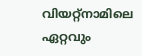വിയറ്റ്നാമിലെ ഏറ്റവും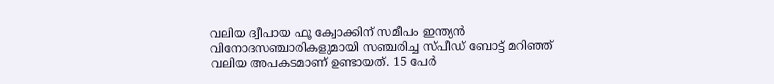വലിയ ദ്വീപായ ഫൂ ക്വോക്കിന് സമീപം ഇന്ത്യന്‍ വിനോദസഞ്ചാരികളുമായി സഞ്ചരിച്ച സ്പീഡ് ബോട്ട് മറിഞ്ഞ് വലിയ അപകടമാണ് ഉണ്ടായത്. 15 പേര്‍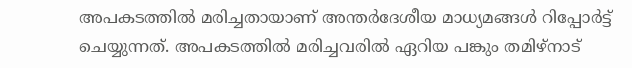അപകടത്തില്‍ മരിച്ചതായാണ് അന്തര്‍ദേശീയ മാധ്യമങ്ങള്‍ റിപ്പോര്‍ട്ട് ചെയ്യുന്നത്. അപകടത്തില്‍ മരിച്ചവരില്‍ ഏറിയ പങ്കും തമിഴ്‌നാട്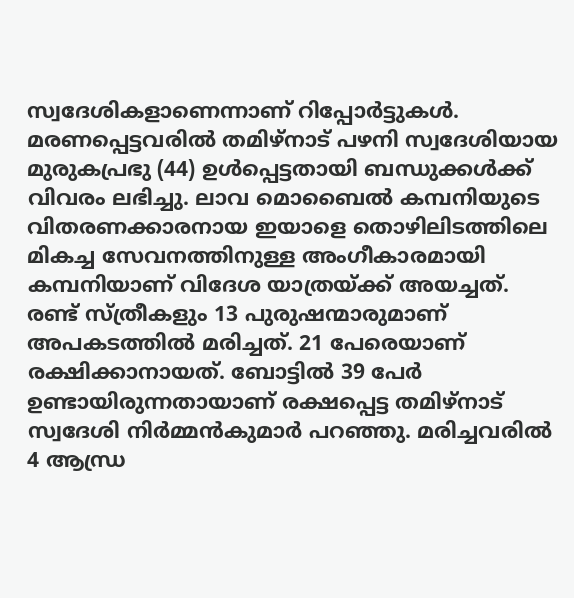സ്വദേശികളാണെന്നാണ് റിപ്പോര്‍ട്ടുകൾ. മരണപ്പെട്ടവരില്‍ തമിഴ്‌നാട് പഴനി സ്വദേശിയായ മുരുകപ്രഭു (44) ഉള്‍പ്പെട്ടതായി ബന്ധുക്കള്‍ക്ക് വിവരം ലഭിച്ചു. ലാവ മൊബൈല്‍ കമ്പനിയുടെ വിതരണക്കാരനായ ഇയാളെ തൊഴിലിടത്തിലെ മികച്ച സേവനത്തിനുള്ള അംഗീകാരമായി കമ്പനിയാണ് വിദേശ യാത്രയ്ക്ക് അയച്ചത്. രണ്ട് സ്ത്രീകളും 13 പുരുഷന്മാരുമാണ് അപകടത്തില്‍ മരിച്ചത്. 21 പേരെയാണ് രക്ഷിക്കാനായത്. ബോട്ടില്‍ 39 പേര്‍ ഉണ്ടായിരുന്നതായാണ് രക്ഷപ്പെട്ട തമിഴ്‌നാട് സ്വദേശി നിര്‍മ്മൻകുമാര്‍ പറഞ്ഞു. മരിച്ചവരില്‍ 4 ആന്ധ്ര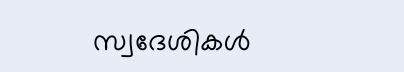സ്വദേശികള്‍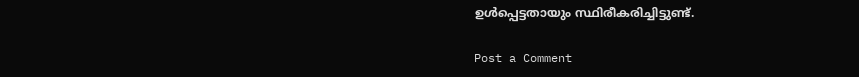ഉള്‍പ്പെട്ടതായും സ്ഥിരീകരിച്ചിട്ടുണ്ട്.

Post a Comment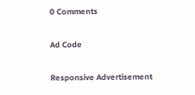0 Comments

Ad Code

Responsive Advertisement